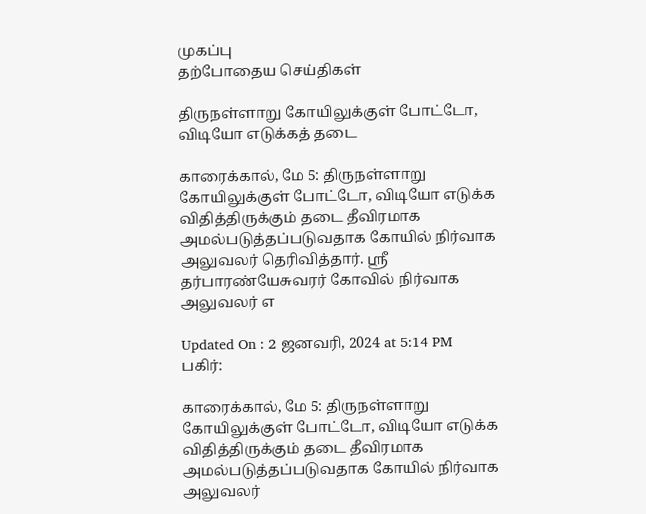முகப்பு
தற்போதைய செய்திகள்

திருநள்ளாறு கோயிலுக்குள் போட்டோ, விடியோ எடுக்கத் தடை

காரைக்கால், மே 5: திருநள்ளாறு கோயிலுக்குள் போட்டோ, விடியோ எடுக்க  விதித்திருக்கும் தடை தீவிரமாக அமல்படுத்தப்படுவதாக கோயில் நிர்வாக  அலுவலர் தெரிவித்தார். ஸ்ரீ தர்பாரண்யேசுவரர் கோவில் நிர்வாக அலுவலர் எ

Updated On : 2 ஜனவரி, 2024 at 5:14 PM
பகிர்:

காரைக்கால், மே 5: திருநள்ளாறு கோயிலுக்குள் போட்டோ, விடியோ எடுக்க  விதித்திருக்கும் தடை தீவிரமாக அமல்படுத்தப்படுவதாக கோயில் நிர்வாக  அலுவலர்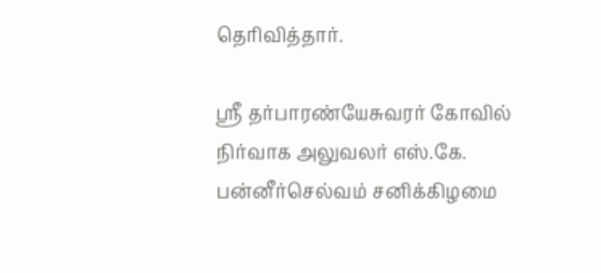தெரிவித்தார்.

ஸ்ரீ தர்பாரண்யேசுவரர் கோவில் நிர்வாக அலுவலர் எஸ்.கே. பன்னீர்செல்வம் சனிக்கிழமை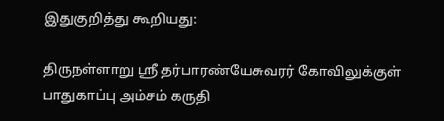இதுகுறித்து கூறியது:

திருநள்ளாறு ஸ்ரீ தர்பாரண்யேசுவரர் கோவிலுக்குள் பாதுகாப்பு அம்சம் கருதி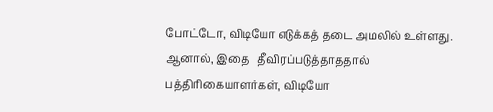போட்டோ, விடியோ எடுக்கத் தடை அமலில் உள்ளது. ஆனால், இதை   தீவிரப்படுத்தாததால் பத்திரிகையாளர்கள், விடியோ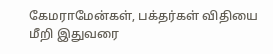கேமராமேன்கள், பக்தர்கள் விதியை மீறி இதுவரை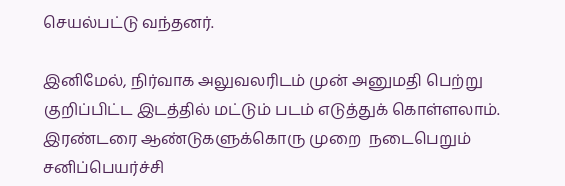செயல்பட்டு வந்தனர்.

இனிமேல், நிர்வாக அலுவலரிடம் முன் அனுமதி பெற்று குறிப்பிட்ட இடத்தில் மட்டும் படம் எடுத்துக் கொள்ளலாம். இரண்டரை ஆண்டுகளுக்கொரு முறை  நடைபெறும் சனிப்பெயர்ச்சி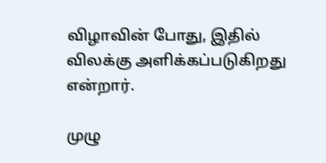விழாவின் போது, இதில் விலக்கு அளிக்கப்படுகிறது  என்றார்.

முழு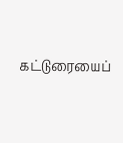கட்டுரையைப்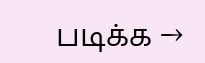படிக்க →